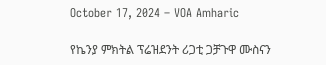October 17, 2024 – VOA Amharic

የኬንያ ምክትል ፕሬዝደንት ሪጋቲ ጋቻጉዋ ሙስናን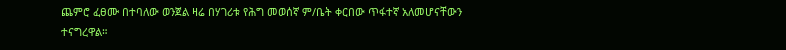ጨምሮ ፈፀሙ በተባለው ወንጀል ዛሬ በሃገሪቱ የሕግ መወሰኛ ም/ቤት ቀርበው ጥፋተኛ አለመሆናቸውን ተናግረዋል።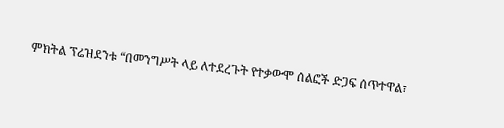ምክትል ፕሬዝደንቱ “በመንግሥት ላይ ለተደረጉት የተቃውሞ ሰልፎች ድጋፍ ሰጥተዋል፣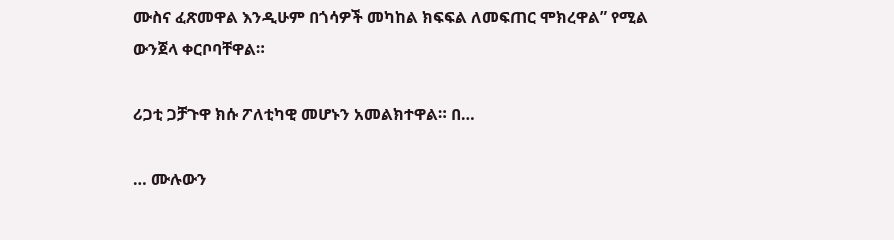ሙስና ፈጽመዋል እንዲሁም በጎሳዎች መካከል ክፍፍል ለመፍጠር ሞክረዋል” የሚል ውንጀላ ቀርቦባቸዋል።

ሪጋቲ ጋቻጉዋ ክሱ ፖለቲካዊ መሆኑን አመልክተዋል። በ…

… ሙሉውን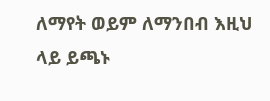ለማየት ወይም ለማንበብ እዚህ ላይ ይጫኑ